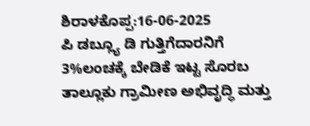ಶಿರಾಳಕೊಪ್ಪ:16-06-2025
ಪಿ ಡಬ್ಲ್ಯೂ ಡಿ ಗುತ್ತಿಗೆದಾರನಿಗೆ 3%ಲಂಚಕ್ಕೆ ಬೇಡಿಕೆ ಇಟ್ಟ ಸೊರಬ ತಾಲ್ಲೂಕು ಗ್ರಾಮೀಣ ಅಭಿವೃದ್ಧಿ ಮತ್ತು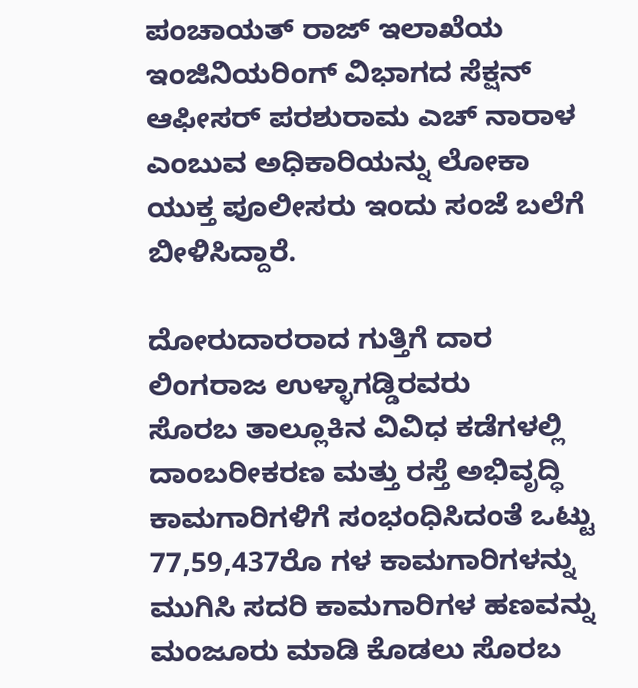ಪಂಚಾಯತ್ ರಾಜ್ ಇಲಾಖೆಯ ಇಂಜಿನಿಯರಿಂಗ್ ವಿಭಾಗದ ಸೆಕ್ಷನ್ ಆಫೀಸರ್ ಪರಶುರಾಮ ಎಚ್ ನಾರಾಳ ಎಂಬುವ ಅಧಿಕಾರಿಯನ್ನು ಲೋಕಾ ಯುಕ್ತ ಪೂಲೀಸರು ಇಂದು ಸಂಜೆ ಬಲೆಗೆ ಬೀಳಿಸಿದ್ದಾರೆ.

ದೋರುದಾರರಾದ ಗುತ್ತಿಗೆ ದಾರ ಲಿಂಗರಾಜ ಉಳ್ಳಾಗಡ್ಡಿರವರು
ಸೊರಬ ತಾಲ್ಲೂಕಿನ ವಿವಿಧ ಕಡೆಗಳಲ್ಲಿ ದಾಂಬರೀಕರಣ ಮತ್ತು ರಸ್ತೆ ಅಭಿವೃದ್ಧಿ ಕಾಮಗಾರಿಗಳಿಗೆ ಸಂಭಂಧಿಸಿದಂತೆ ಒಟ್ಟು 77,59,437ರೊ ಗಳ ಕಾಮಗಾರಿಗಳನ್ನು ಮುಗಿಸಿ ಸದರಿ ಕಾಮಗಾರಿಗಳ ಹಣವನ್ನು ಮಂಜೂರು ಮಾಡಿ ಕೊಡಲು ಸೊರಬ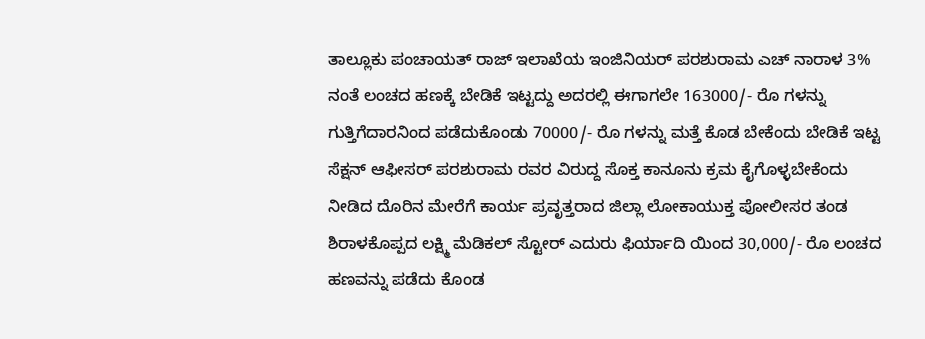ತಾಲ್ಲೂಕು ಪಂಚಾಯತ್ ರಾಜ್ ಇಲಾಖೆಯ ಇಂಜಿನಿಯರ್ ಪರಶುರಾಮ ಎಚ್ ನಾರಾಳ 3% ನಂತೆ ಲಂಚದ ಹಣಕ್ಕೆ ಬೇಡಿಕೆ ಇಟ್ಟದ್ದು ಅದರಲ್ಲಿ ಈಗಾಗಲೇ 163000/- ರೊ ಗಳನ್ನು ಗುತ್ತಿಗೆದಾರನಿಂದ ಪಡೆದುಕೊಂಡು 70000/- ರೊ ಗಳನ್ನು ಮತ್ತೆ ಕೊಡ ಬೇಕೆಂದು ಬೇಡಿಕೆ ಇಟ್ಟ ಸೆಕ್ಷನ್ ಆಫೀಸರ್ ಪರಶುರಾಮ ರವರ ವಿರುದ್ದ ಸೊಕ್ತ ಕಾನೂನು ಕ್ರಮ ಕೈಗೊಳ್ಳಬೇಕೆಂದು ನೀಡಿದ ದೊರಿನ ಮೇರೆಗೆ ಕಾರ್ಯ ಪ್ರವೃತ್ತರಾದ ಜಿಲ್ಲಾ ಲೋಕಾಯುಕ್ತ ಪೋಲೀಸರ ತಂಡ ಶಿರಾಳಕೊಪ್ಪದ ಲಕ್ಷ್ಮಿ ಮೆಡಿಕಲ್ ಸ್ಟೋರ್ ಎದುರು ಫಿರ್ಯಾದಿ ಯಿಂದ 30,000/- ರೊ ಲಂಚದ ಹಣವನ್ನು ಪಡೆದು ಕೊಂಡ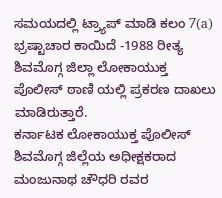ಸಮಯದಲ್ಲಿ ಟ್ರ್ಯಾಪ್ ಮಾಡಿ ಕಲಂ 7(a) ಭ್ರಷ್ಟಾಚಾರ ಕಾಯಿದೆ -1988 ರೀತ್ಯ ಶಿವಮೊಗ್ಗ ಜಿಲ್ಲಾ ಲೋಕಾಯುಕ್ತ ಪೊಲೀಸ್ ಠಾಣಿ ಯಲ್ಲಿ ಪ್ರಕರಣ ದಾಖಲು ಮಾಡಿರುತ್ತಾರೆ.
ಕರ್ನಾಟಕ ಲೋಕಾಯುಕ್ತ ಪೊಲೀಸ್ ಶಿವಮೊಗ್ಗ ಜಿಲ್ಲೆಯ ಅಧೀಕ್ಷಕರಾದ ಮಂಜುನಾಥ ಚೌಧರಿ ರವರ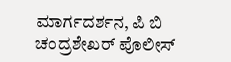ಮಾರ್ಗದರ್ಶನ, ಪಿ ಬಿ ಚಂದ್ರಶೇಖರ್ ಪೊಲೀಸ್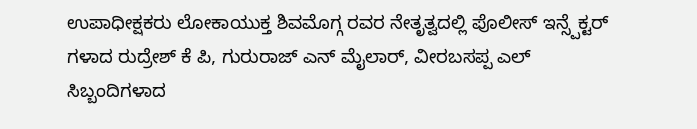ಉಪಾಧೀಕ್ಷಕರು ಲೋಕಾಯುಕ್ತ ಶಿವಮೊಗ್ಗ ರವರ ನೇತೃತ್ವದಲ್ಲಿ ಪೊಲೀಸ್ ಇನ್ಸ್ಪೆಕ್ಟರ್ ಗಳಾದ ರುದ್ರೇಶ್ ಕೆ ಪಿ, ಗುರುರಾಜ್ ಎನ್ ಮೈಲಾರ್, ವೀರಬಸಪ್ಪ ಎಲ್ ಸಿಬ್ಬಂದಿಗಳಾದ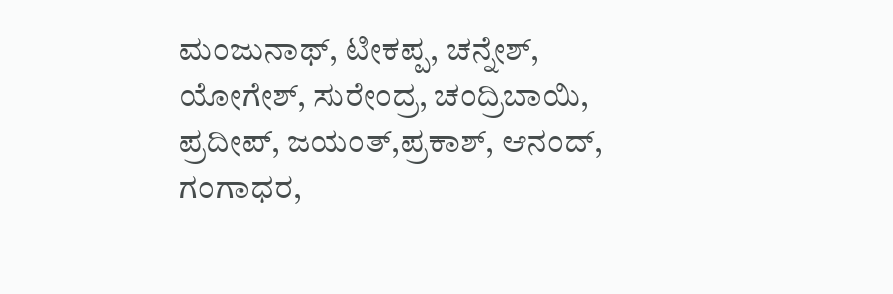ಮಂಜುನಾಥ್, ಟೀಕಪ್ಪ, ಚನ್ನೇಶ್, ಯೋಗೇಶ್, ಸುರೇಂದ್ರ, ಚಂದ್ರಿಬಾಯಿ, ಪ್ರದೀಪ್, ಜಯಂತ್,ಪ್ರಕಾಶ್, ಆನಂದ್, ಗಂಗಾಧರ,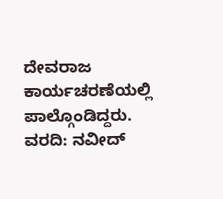ದೇವರಾಜ ಕಾರ್ಯಚರಣೆಯಲ್ಲಿ ಪಾಲ್ಗೊಂಡಿದ್ದರು.
ವರದಿ: ನವೀದ್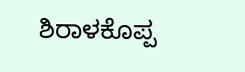ಶಿರಾಳಕೊಪ್ಪ